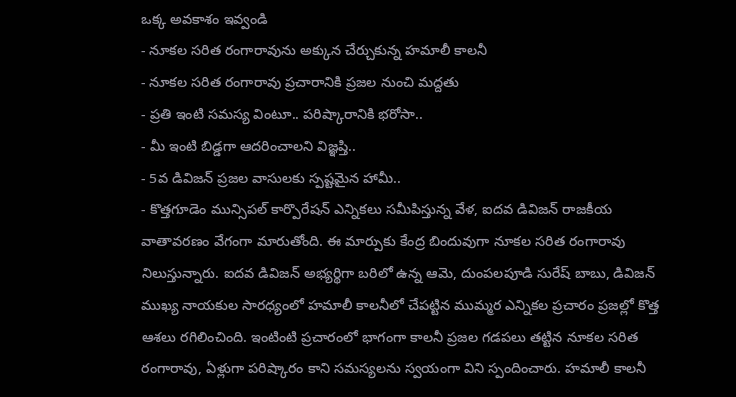ఒక్క అవకాశం ఇవ్వండి
- నూకల సరిత రంగారావును అక్కున చేర్చుకున్న హమాలీ కాలనీ
- నూకల సరిత రంగారావు ప్రచారానికి ప్రజల నుంచి మద్దతు
- ప్రతి ఇంటి సమస్య వింటూ.. పరిష్కారానికి భరోసా..
- మీ ఇంటి బిడ్డగా ఆదరించాలని విజ్ఞప్తి..
- 5వ డివిజన్ ప్రజల వాసులకు స్పష్టమైన హామీ..
- కొత్తగూడెం మున్సిపల్ కార్పొరేషన్ ఎన్నికలు సమీపిస్తున్న వేళ, ఐదవ డివిజన్ రాజకీయ వాతావరణం వేగంగా మారుతోంది. ఈ మార్పుకు కేంద్ర బిందువుగా నూకల సరిత రంగారావు నిలుస్తున్నారు. ఐదవ డివిజన్ అభ్యర్థిగా బరిలో ఉన్న ఆమె, దుంపలపూడి సురేష్ బాబు, డివిజన్ ముఖ్య నాయకుల సారధ్యంలో హమాలీ కాలనీలో చేపట్టిన ముమ్మర ఎన్నికల ప్రచారం ప్రజల్లో కొత్త ఆశలు రగిలించింది. ఇంటింటి ప్రచారంలో భాగంగా కాలనీ ప్రజల గడపలు తట్టిన నూకల సరిత రంగారావు, ఏళ్లుగా పరిష్కారం కాని సమస్యలను స్వయంగా విని స్పందించారు. హమాలీ కాలనీ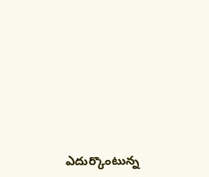ఎదుర్కొంటున్న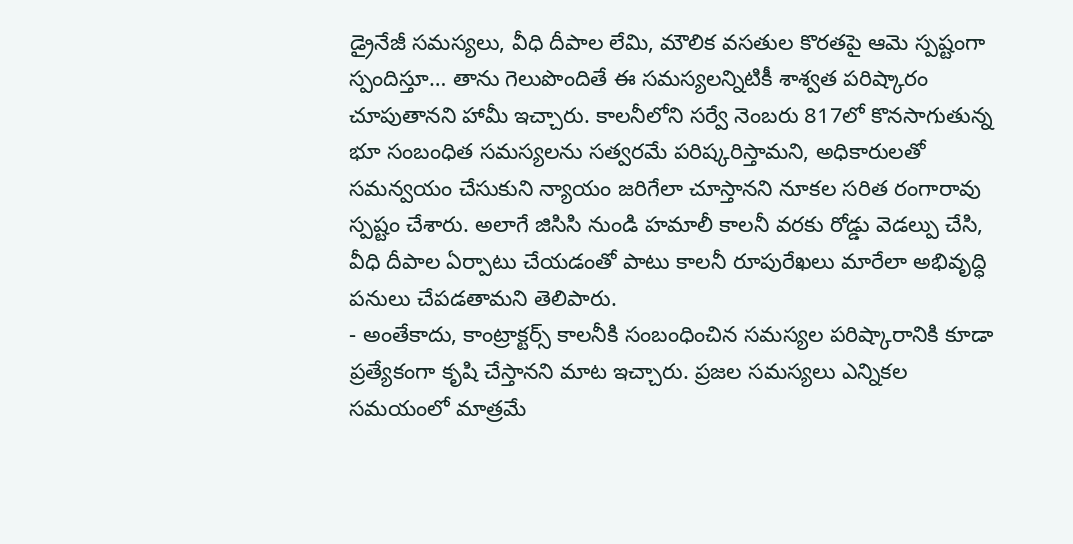డ్రైనేజీ సమస్యలు, వీధి దీపాల లేమి, మౌలిక వసతుల కొరతపై ఆమె స్పష్టంగా స్పందిస్తూ… తాను గెలుపొందితే ఈ సమస్యలన్నిటికీ శాశ్వత పరిష్కారం చూపుతానని హామీ ఇచ్చారు. కాలనీలోని సర్వే నెంబరు 817లో కొనసాగుతున్న భూ సంబంధిత సమస్యలను సత్వరమే పరిష్కరిస్తామని, అధికారులతో సమన్వయం చేసుకుని న్యాయం జరిగేలా చూస్తానని నూకల సరిత రంగారావు స్పష్టం చేశారు. అలాగే జిసిసి నుండి హమాలీ కాలనీ వరకు రోడ్డు వెడల్పు చేసి, వీధి దీపాల ఏర్పాటు చేయడంతో పాటు కాలనీ రూపురేఖలు మారేలా అభివృద్ధి పనులు చేపడతామని తెలిపారు.
- అంతేకాదు, కాంట్రాక్టర్స్ కాలనీకి సంబంధించిన సమస్యల పరిష్కారానికి కూడా ప్రత్యేకంగా కృషి చేస్తానని మాట ఇచ్చారు. ప్రజల సమస్యలు ఎన్నికల సమయంలో మాత్రమే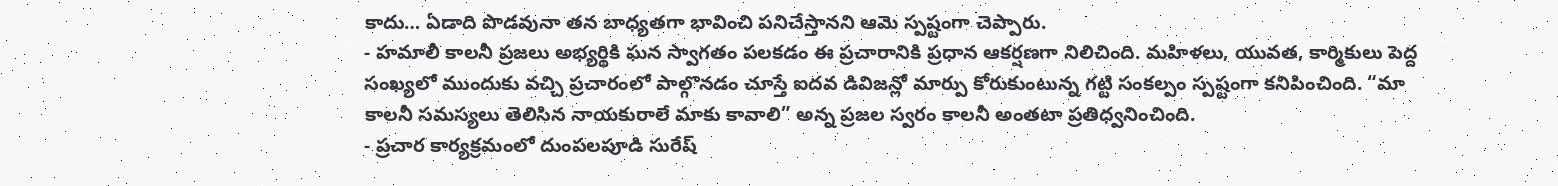కాదు… ఏడాది పొడవునా తన బాధ్యతగా భావించి పనిచేస్తానని ఆమె స్పష్టంగా చెప్పారు.
- హమాలీ కాలనీ ప్రజలు అభ్యర్థికి ఘన స్వాగతం పలకడం ఈ ప్రచారానికి ప్రధాన ఆకర్షణగా నిలిచింది. మహిళలు, యువత, కార్మికులు పెద్ద సంఖ్యలో ముందుకు వచ్చి ప్రచారంలో పాల్గొనడం చూస్తే ఐదవ డివిజన్లో మార్పు కోరుకుంటున్న గట్టి సంకల్పం స్పష్టంగా కనిపించింది. “మా కాలనీ సమస్యలు తెలిసిన నాయకురాలే మాకు కావాలి” అన్న ప్రజల స్వరం కాలనీ అంతటా ప్రతిధ్వనించింది.
- ప్రచార కార్యక్రమంలో దుంపలపూడి సురేష్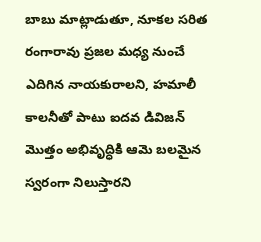బాబు మాట్లాడుతూ, నూకల సరిత రంగారావు ప్రజల మధ్య నుంచే ఎదిగిన నాయకురాలని, హమాలీ కాలనీతో పాటు ఐదవ డివిజన్ మొత్తం అభివృద్ధికి ఆమె బలమైన స్వరంగా నిలుస్తారని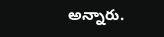అన్నారు.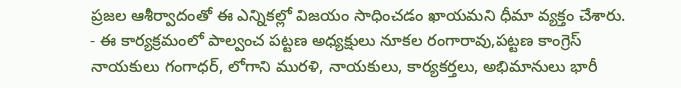ప్రజల ఆశీర్వాదంతో ఈ ఎన్నికల్లో విజయం సాధించడం ఖాయమని ధీమా వ్యక్తం చేశారు.
- ఈ కార్యక్రమంలో పాల్వంచ పట్టణ అధ్యక్షులు నూకల రంగారావు,పట్టణ కాంగ్రెస్ నాయకులు గంగాధర్, లోగాని మురళి, నాయకులు, కార్యకర్తలు, అభిమానులు భారీ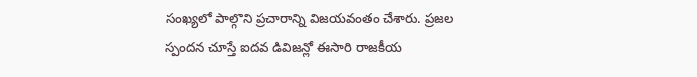సంఖ్యలో పాల్గొని ప్రచారాన్ని విజయవంతం చేశారు. ప్రజల స్పందన చూస్తే ఐదవ డివిజన్లో ఈసారి రాజకీయ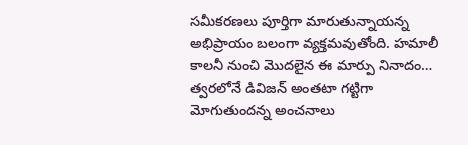సమీకరణలు పూర్తిగా మారుతున్నాయన్న అభిప్రాయం బలంగా వ్యక్తమవుతోంది. హమాలీ కాలనీ నుంచి మొదలైన ఈ మార్పు నినాదం… త్వరలోనే డివిజన్ అంతటా గట్టిగా మోగుతుందన్న అంచనాలు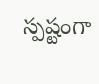స్పష్టంగా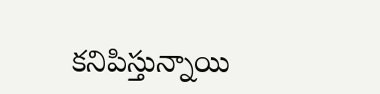కనిపిస్తున్నాయి